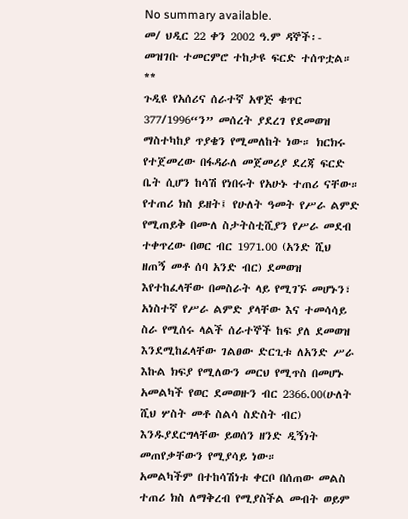No summary available.
መ/ ህዲር 22 ቀን 2002 ዓ.ም ዳኞች፡-
መዝገቡ ተመርምሮ ተከታዩ ፍርድ ተሰጥቷል።
**
ጉዲዩ የአሰሪና ሰራተኛ አዋጅ ቁጥር 377/1996“ን” መሰረት ያደረገ የደመወዝ ማስተካከያ ጥያቄን የሚመለከት ነው። ክርክሩ የተጀመረው በፋዳራለ መጀመሪያ ደረጃ ፍርድ ቤት ሲሆን ከሳሽ የነበሩት የአሁኑ ተጠሪ ናቸው። የተጠሪ ክስ ይዘት፤ የሁለት ዓመት የሥራ ልምድ የሚጠይቅ በሙለ ስታትስቲሺያን የሥራ መደብ ተቀጥረው በወር ብር 1971.00 (አንድ ሺህ ዘጠኝ መቶ ሰባ አንድ ብር) ደመወዝ እየተከፈላቸው በመስራት ላይ የሚገኙ መሆኑን፣ አነስተኛ የሥራ ልምድ ያላቸው እና ተመሳሳይ ስራ የሚሰሩ ላልች ሰራተኞች ከፍ ያለ ደመወዝ እንደሚከፈላቸው ገልፀው ድርጊቱ ለአንድ ሥራ እኩል ክፍያ የሚለውን መርህ የሚጥስ በመሆኑ አመልካች የወር ደመወዙን ብር 2366.00(ሁለት ሺህ ሦስት መቶ ስልሳ ስድስት ብር) እንዱያደርግላቸው ይወሰን ዘንድ ዲኝነት መጠየቃቸውን የሚያሳይ ነው።
አመልካችም በተከሳሽነቱ ቀርቦ በሰጠው መልስ ተጠሪ ክስ ለማቅረብ የሚያስችል መብት ወይም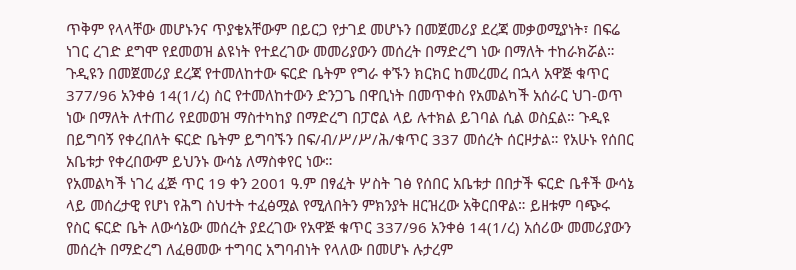ጥቅም የላላቸው መሆኑንና ጥያቄአቸውም በይርጋ የታገደ መሆኑን በመጀመሪያ ደረጃ መቃወሚያነት፣ በፍሬ ነገር ረገድ ደግሞ የደመወዝ ልዩነት የተደረገው መመሪያውን መሰረት በማድረግ ነው በማለት ተከራክሯል። ጉዲዩን በመጀመሪያ ደረጃ የተመለከተው ፍርድ ቤትም የግራ ቀኙን ክርክር ከመረመረ በኋላ አዋጅ ቁጥር 377/96 አንቀፅ 14(1/ረ) ስር የተመለከተውን ድንጋጌ በዋቢነት በመጥቀስ የአመልካች አሰራር ህገ-ወጥ ነው በማለት ለተጠሪ የደመወዝ ማስተካከያ በማድረግ በፓሮል ላይ ሉተክል ይገባል ሲል ወስኗል። ጉዲዩ በይግባኝ የቀረበለት ፍርድ ቤትም ይግባኙን በፍ/ብ/ሥ/ሥ/ሕ/ቁጥር 337 መሰረት ሰርዞታል። የአሁኑ የሰበር አቤቱታ የቀረበውም ይህንኑ ውሳኔ ለማስቀየር ነው።
የአመልካች ነገረ ፈጅ ጥር 19 ቀን 2001 ዓ.ም በፃፈት ሦስት ገፅ የሰበር አቤቱታ በበታች ፍርድ ቤቶች ውሳኔ ላይ መሰረታዊ የሆነ የሕግ ስህተት ተፈፅሟል የሚለበትን ምክንያት ዘርዝረው አቅርበዋል። ይዘቱም ባጭሩ የስር ፍርድ ቤት ለውሳኔው መሰረት ያደረገው የአዋጅ ቁጥር 337/96 አንቀፅ 14(1/ረ) አሰሪው መመሪያውን መሰረት በማድረግ ለፈፀመው ተግባር አግባብነት የላለው በመሆኑ ሉታረም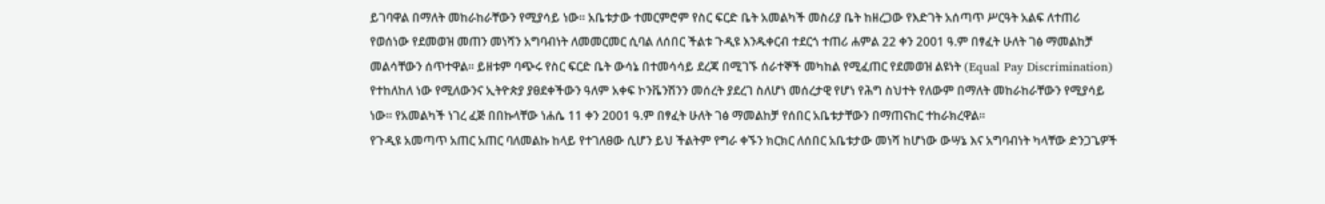ይገባዋል በማለት መከራከራቸውን የሚያሳይ ነው። አቤቱታው ተመርምሮም የስር ፍርድ ቤት አመልካች መስሪያ ቤት ከዘረጋው የእድገት አሰጣጥ ሥርዓት አልፍ ለተጠሪ የወሰነው የደመወዝ መጠን መነሻን አግባብነት ለመመርመር ሲባል ለሰበር ችልቱ ጉዲዩ እንዱቀርብ ተደርጎ ተጠሪ ሐምል 22 ቀን 2001 ዓ.ም በፃፈት ሁለት ገፅ ማመልከቻ መልሳቸውን ሰጥተዋል። ይዘቱም ባጭሩ የስር ፍርድ ቤት ውሳኔ በተመሳሳይ ደረጃ በሚገኙ ሰራተኞች መካከል የሚፈጠር የደመወዝ ልዩነት (Equal Pay Discrimination) የተከለከለ ነው የሚለውንና ኢትዮጵያ ያፀደቀችውን ዓለም አቀፍ ኮንቬንሽንን መሰረት ያደረገ ስለሆነ መሰረታዊ የሆነ የሕግ ስህተት የለውም በማለት መከራከራቸውን የሚያሳይ ነው። የአመልካች ነገረ ፈጅ በበኩላቸው ነሐሴ 11 ቀን 2001 ዓ.ም በፃፈት ሁለት ገፅ ማመልከቻ የሰበር አቤቱታቸውን በማጠናከር ተከራክረዋል።
የጉዲዩ አመጣጥ አጠር አጠር ባለመልኩ ከላይ የተገለፀው ሲሆን ይህ ችልትም የግራ ቀኙን ክርክር ለሰበር አቤቱታው መነሻ ከሆነው ውሣኔ እና አግባብነት ካላቸው ድንጋጌዎች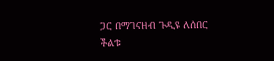ጋር በማገናዘብ ጉዲዩ ለሰበር ችልቱ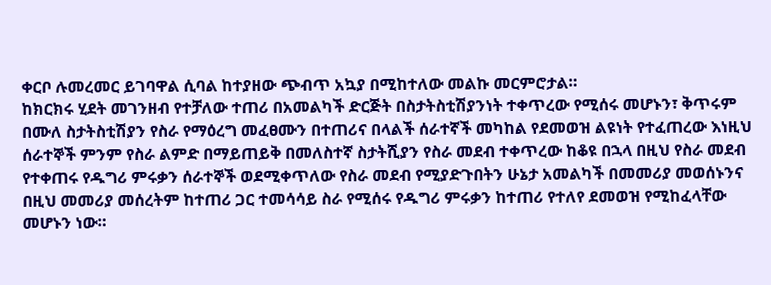ቀርቦ ሉመረመር ይገባዋል ሲባል ከተያዘው ጭብጥ አኳያ በሚከተለው መልኩ መርምሮታል።
ከክርክሩ ሂደት መገንዘብ የተቻለው ተጠሪ በአመልካች ድርጅት በስታትስቲሽያንነት ተቀጥረው የሚሰሩ መሆኑን፣ ቅጥሩም በሙለ ስታትስቲሽያን የስራ የማዕረግ መፈፀሙን በተጠሪና በላልች ሰራተኛች መካከል የደመወዝ ልዩነት የተፈጠረው እነዚህ ሰራተኞች ምንም የስራ ልምድ በማይጠይቅ በመለስተኛ ስታትሺያን የስራ መደብ ተቀጥረው ከቆዩ በኋላ በዚህ የስራ መደብ የተቀጠሩ የዱግሪ ምሩቃን ሰራተኞች ወደሚቀጥለው የስራ መደብ የሚያድጉበትን ሁኔታ አመልካች በመመሪያ መወሰኑንና በዚህ መመሪያ መሰረትም ከተጠሪ ጋር ተመሳሳይ ስራ የሚሰሩ የዱግሪ ምሩቃን ከተጠሪ የተለየ ደመወዝ የሚከፈላቸው መሆኑን ነው።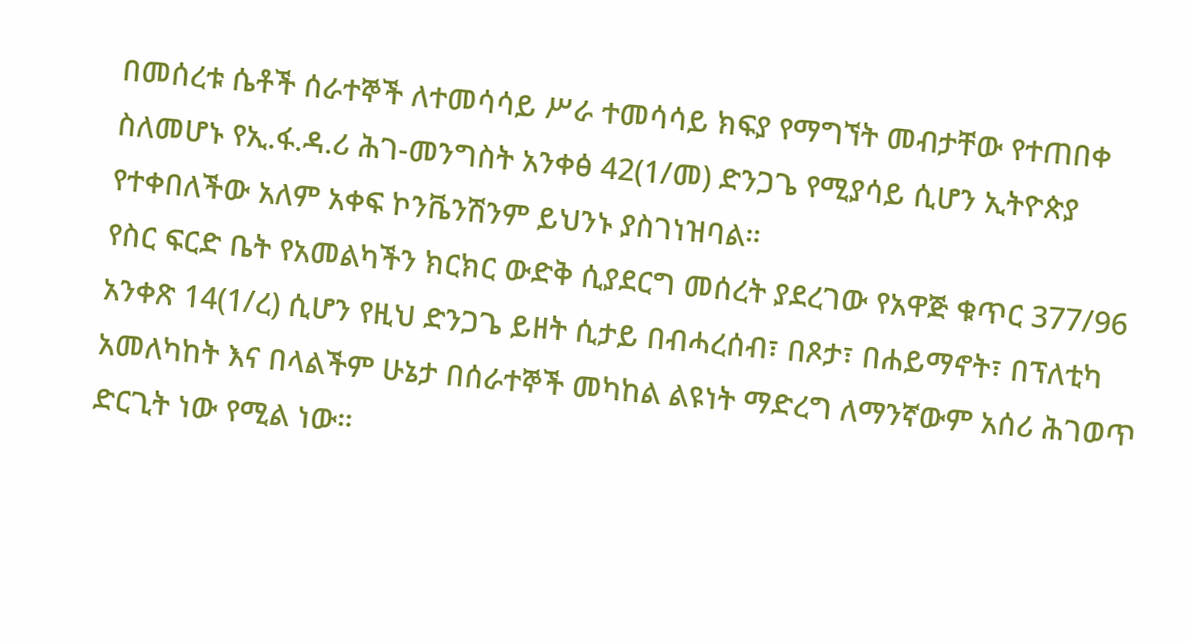በመሰረቱ ሴቶች ሰራተኞች ለተመሳሳይ ሥራ ተመሳሳይ ክፍያ የማግኘት መብታቸው የተጠበቀ ስለመሆኑ የኢ.ፋ.ዳ.ሪ ሕገ-መንግስት አንቀፅ 42(1/መ) ድንጋጌ የሚያሳይ ሲሆን ኢትዮጵያ የተቀበለችው አለም አቀፍ ኮንቬንሽንም ይህንኑ ያስገነዝባል።
የስር ፍርድ ቤት የአመልካችን ክርክር ውድቅ ሲያደርግ መሰረት ያደረገው የአዋጅ ቁጥር 377/96 አንቀጽ 14(1/ረ) ሲሆን የዚህ ድንጋጌ ይዘት ሲታይ በብሓረሰብ፣ በጾታ፣ በሐይማኖት፣ በፕለቲካ አመለካከት እና በላልችም ሁኔታ በሰራተኞች መካከል ልዩነት ማድረግ ለማንኛውም አሰሪ ሕገወጥ ድርጊት ነው የሚል ነው።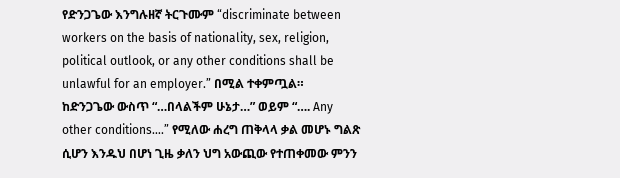የድንጋጌው እንግሉዘኛ ትርጉሙም “discriminate between workers on the basis of nationality, sex, religion, political outlook, or any other conditions shall be unlawful for an employer.” በሚል ተቀምጧል።
ከድንጋጌው ውስጥ “…በላልችም ሁኔታ…” ወይም “…. Any other conditions….” የሚለው ሐረግ ጠቅላላ ቃል መሆኑ ግልጽ ሲሆን እንዱህ በሆነ ጊዜ ቃለን ህግ አውጪው የተጠቀመው ምንን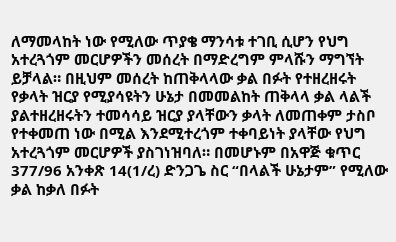ለማመላከት ነው የሚለው ጥያቄ ማንሳቱ ተገቢ ሲሆን የህግ አተረጓጎም መርሆዎችን መሰረት በማድረግም ምላሹን ማግኘት ይቻላል። በዚህም መሰረት ከጠቅላላው ቃል በፉት የተዘረዘሩት የቃላት ዝርያ የሚያሳዩትን ሁኔታ በመመልከት ጠቅላላ ቃል ላልች ያልተዘረዘሩትን ተመሳሳይ ዝርያ ያላቸውን ቃላት ለመጠቀም ታስቦ የተቀመጠ ነው በሚል እንደሚተረጎም ተቀባይነት ያላቸው የህግ አተረጓጎም መርሆዎች ያስገነዝባለ። በመሆኑም በአዋጅ ቁጥር 377/96 አንቀጽ 14(1/ረ) ድንጋጌ ስር “በላልች ሁኔታም” የሚለው ቃል ከቃለ በፉት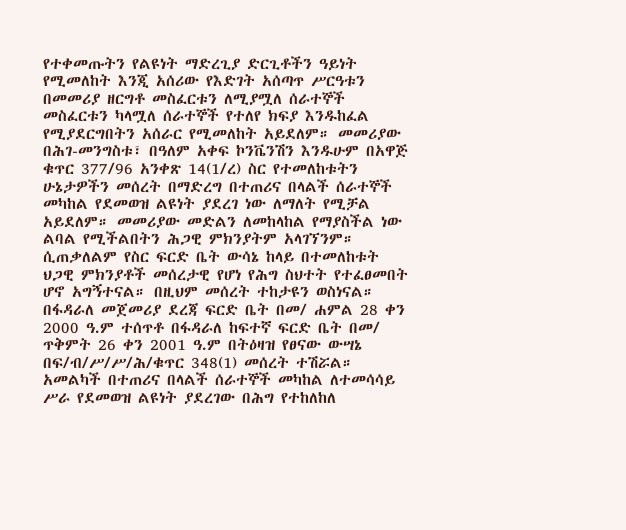የተቀመጡትን የልዩነት ማድረጊያ ድርጊቶችን ዓይነት የሚመለከት እንጂ አሰሪው የእድገት አሰጣጥ ሥርዓቱን በመመሪያ ዘርግቶ መስፈርቱን ለሚያሟለ ሰራተኞች መስፈርቱን ካላሟለ ሰራተኞች የተለየ ክፍያ እንዱከፈል የሚያደርግበትን አሰራር የሚመለከት አይደለም። መመሪያው በሕገ-መንግስቱ፣ በዓለም አቀፍ ኮንቬንሽን እንዱሁም በአዋጅ ቁጥር 377/96 አንቀጽ 14(1/ረ) ስር የተመለከቱትን ሁኔታዎችን መሰረት በማድረግ በተጠሪና በላልች ሰራተኞች መካከል የደመወዝ ልዩነት ያደረገ ነው ለማለት የሚቻል አይደለም። መመሪያው መድልን ለመከላከል የማያስችል ነው ልባል የሚችልበትን ሕጋዊ ምክንያትም አላገኘንም። ሲጠቃለልም የስር ፍርድ ቤት ውሳኔ ከላይ በተመለከቱት ህጋዊ ምክንያቶች መሰረታዊ የሆነ የሕግ ስህተት የተፈፀመበት ሆኖ አግኝተናል። በዚህም መሰረት ተከታዩን ወስነናል።
በፋዳራለ መጀመሪያ ደረጃ ፍርድ ቤት በመ/ ሐምል 28 ቀን 2000 ዓ.ም ተሰጥቶ በፋዳራለ ከፍተኛ ፍርድ ቤት በመ/ ጥቅምት 26 ቀን 2001 ዓ.ም በትዕዛዝ የፀናው ውሣኔ በፍ/ብ/ሥ/ሥ/ሕ/ቁጥር 348(1) መሰረት ተሽሯል።
አመልካች በተጠሪና በላልች ሰራተኞች መካከል ለተመሳሳይ ሥራ የደመወዝ ልዩነት ያደረገው በሕግ የተከለከለ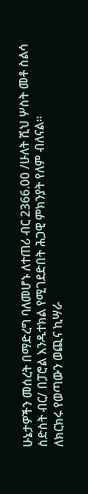ሁኔታዎችን መሰረት በማድረግ ባለመሆኑ ለተጠሪ ብር 2366.00 /ሁለት ሺህ ሦስት መቶ ስልሳ ስድስት ብር/ በፓሮል እንዱተክል የሚገደድበት ሕጋዊ ምክንያት የለም ብለናል።
ለክርክሩ የወጣውን ወጪና ኪሣራ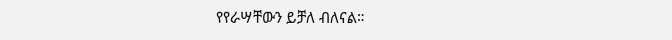የየራሣቸውን ይቻለ ብለናል።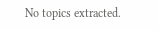No topics extracted.